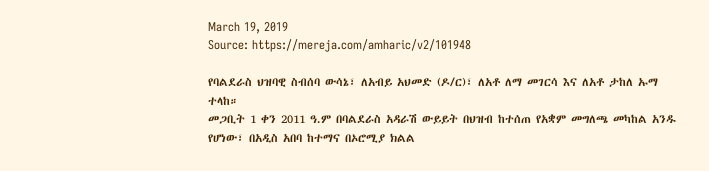March 19, 2019
Source: https://mereja.com/amharic/v2/101948

የባልደራስ ህዝባዊ ስብሰባ ውሳኔ፣ ለአብይ አህመድ (ዶ/ር)፣ ለአቶ ለማ መገርሳ እና ለአቶ ታከለ ኡማ ተላከ።
መጋቢት 1 ቀን 2011 ዓ.ም በባልደራስ አዳራሽ ውይይት በህዝብ ከተሰጠ የአቋም መግለጫ መካከል አንዱ የሆነው፣ በአዲስ አበባ ከተማና በኦሮሚያ ክልል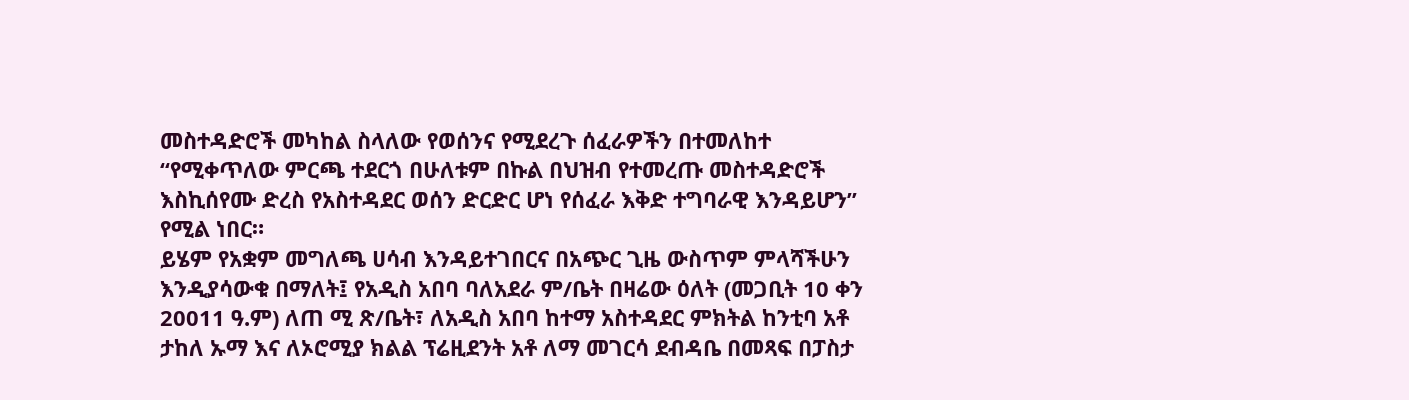መስተዳድሮች መካከል ስላለው የወሰንና የሚደረጉ ሰፈራዎችን በተመለከተ “የሚቀጥለው ምርጫ ተደርጎ በሁለቱም በኩል በህዝብ የተመረጡ መስተዳድሮች እስኪሰየሙ ድረስ የአስተዳደር ወሰን ድርድር ሆነ የሰፈራ እቅድ ተግባራዊ እንዳይሆን” የሚል ነበር።
ይሄም የአቋም መግለጫ ሀሳብ እንዳይተገበርና በአጭር ጊዜ ውስጥም ምላሻችሁን እንዲያሳውቁ በማለት፤ የአዲስ አበባ ባለአደራ ም/ቤት በዛሬው ዕለት (መጋቢት 10 ቀን 20011 ዓ.ም) ለጠ ሚ ጽ/ቤት፣ ለአዲስ አበባ ከተማ አስተዳደር ምክትል ከንቲባ አቶ ታከለ ኡማ እና ለኦሮሚያ ክልል ፕሬዚደንት አቶ ለማ መገርሳ ደብዳቤ በመጻፍ በፓስታ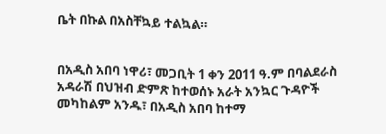ቤት በኩል በአስቸኳይ ተልኳል።


በአዲስ አበባ ነዋሪ፣ መጋቢት 1 ቀን 2011 ዓ.ም በባልደራስ አዳራሽ በህዝብ ድምጽ ከተወሰኑ አራት አንኳር ጉዳዮች መካከልም አንዱ፣ በአዲስ አበባ ከተማ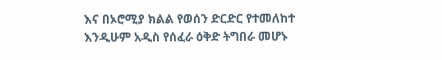እና በኦሮሚያ ክልል የወሰን ድርድር የተመለከተ እንዲሁም አዲስ የሰፈራ ዕቅድ ትግበራ መሆኑ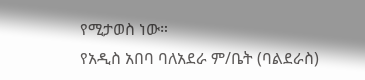የሚታወስ ነው።
የአዲስ አበባ ባለአደራ ም/ቤት (ባልደራስ)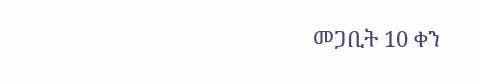መጋቢት 10 ቀን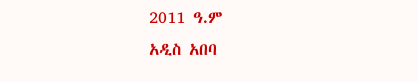2011 ዓ.ም
አዲስ አበባ